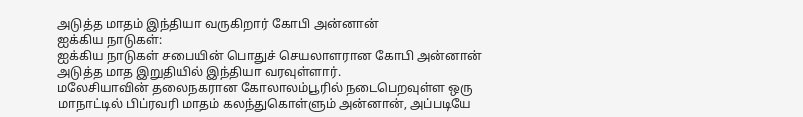அடுத்த மாதம் இந்தியா வருகிறார் கோபி அன்னான்
ஐக்கிய நாடுகள்:
ஐக்கிய நாடுகள் சபையின் பொதுச் செயலாளரான கோபி அன்னான் அடுத்த மாத இறுதியில் இந்தியா வரவுள்ளார்.
மலேசியாவின் தலைநகரான கோலாலம்பூரில் நடைபெறவுள்ள ஒரு மாநாட்டில் பிப்ரவரி மாதம் கலந்துகொள்ளும் அன்னான், அப்படியே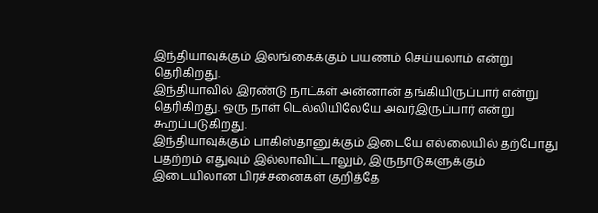இந்தியாவுக்கும் இலங்கைக்கும் பயணம் செய்யலாம் என்று தெரிகிறது.
இந்தியாவில் இரண்டு நாட்கள் அன்னான் தங்கியிருப்பார் என்று தெரிகிறது. ஒரு நாள் டெல்லியிலேயே அவர்இருப்பார் என்று கூறப்படுகிறது.
இந்தியாவுக்கும் பாகிஸ்தானுக்கும் இடையே எல்லையில் தற்போது பதற்றம் எதுவும் இல்லாவிட்டாலும், இருநாடுகளுக்கும் இடையிலான பிரச்சனைகள் குறித்தே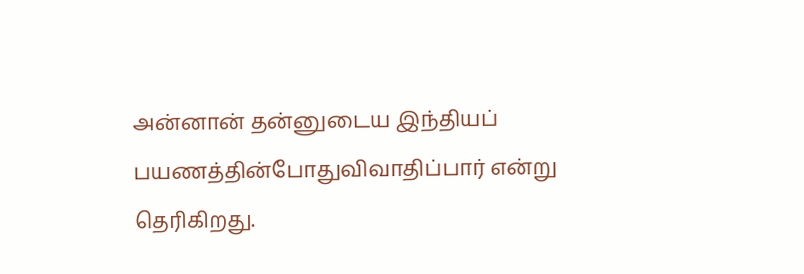அன்னான் தன்னுடைய இந்தியப் பயணத்தின்போதுவிவாதிப்பார் என்று தெரிகிறது.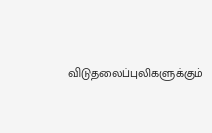விடுதலைப்புலிகளுக்கும்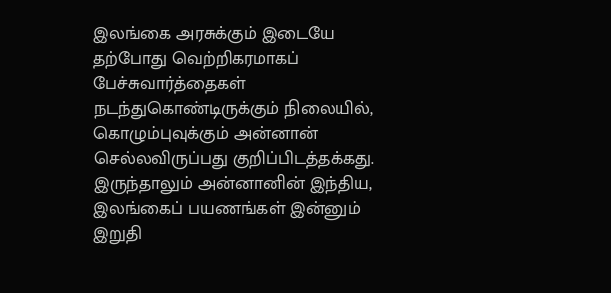இலங்கை அரசுக்கும் இடையே தற்போது வெற்றிகரமாகப் பேச்சுவார்த்தைகள் நடந்துகொண்டிருக்கும் நிலையில், கொழும்புவுக்கும் அன்னான் செல்லவிருப்பது குறிப்பிடத்தக்கது.
இருந்தாலும் அன்னானின் இந்திய, இலங்கைப் பயணங்கள் இன்னும் இறுதி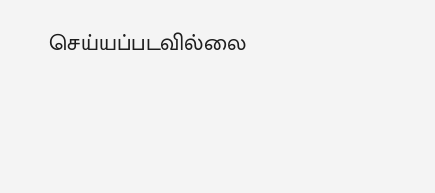செய்யப்படவில்லை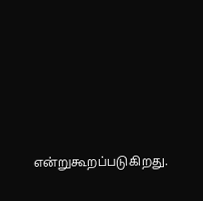என்றுகூறப்படுகிறது.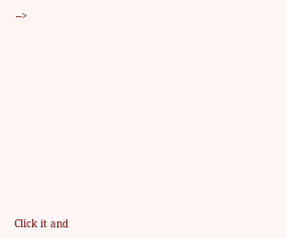-->












Click it and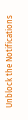Unblock the Notifications